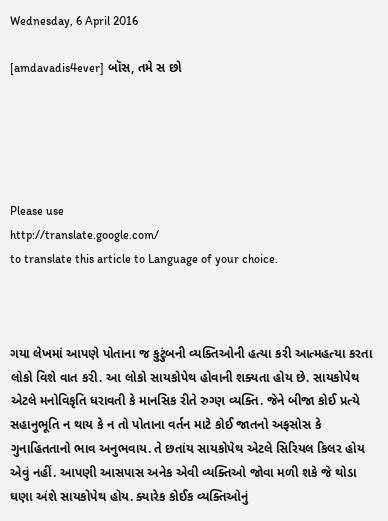Wednesday, 6 April 2016

[amdavadis4ever] બૉસ, તમે સ છો





Please use
http://translate.google.com/
to translate this article to Language of your choice.



ગયા લેખમાં આપણે પોતાના જ કુટુંબની વ્યક્તિઓની હત્યા કરી આત્મહત્યા કરતા લોકો વિશે વાત કરી. આ લોકો સાયકોપેથ હોવાની શક્યતા હોય છે. સાયકોપેથ એટલે મનોવિકૃતિ ધરાવતી કે માનસિક રીતે રુગ્ણ વ્યક્તિ. જેને બીજા કોઈ પ્રત્યે સહાનુભૂતિ ન થાય કે ન તો પોતાના વર્તન માટે કોઈ જાતનો અફસોસ કે ગુનાહિતતાનો ભાવ અનુભવાય. તે છતાંય સાયકોપેથ એટલે સિરિયલ કિલર હોય એવું નહીં. આપણી આસપાસ અનેક એવી વ્યક્તિઓ જોવા મળી શકે જે થોડા ઘણા અંશે સાયકોપેથ હોય. ક્યારેક કોઈક વ્યક્તિઓનું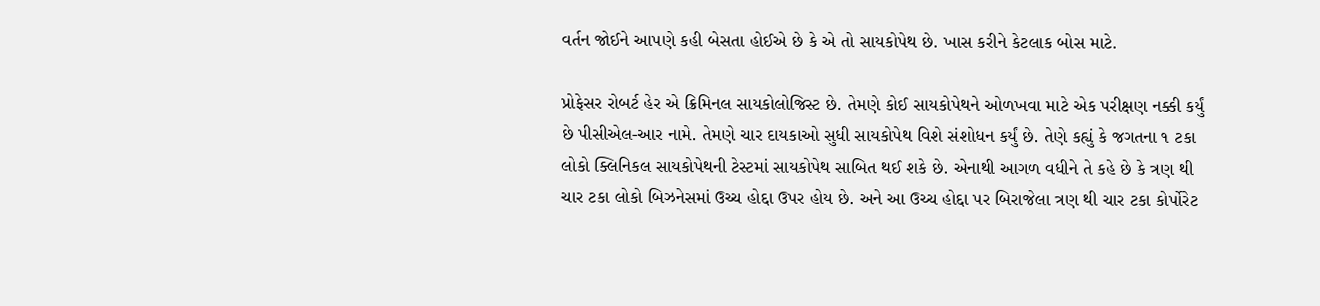વર્તન જોઈને આપણે કહી બેસતા હોઈએ છે કે એ તો સાયકોપેથ છે. ખાસ કરીને કેટલાક બોસ માટે.

પ્રોફેસર રોબર્ટ હેર એ ક્રિમિનલ સાયકોલોજિસ્ટ છે. તેમણે કોઈ સાયકોપેથને ઓળખવા માટે એક પરીક્ષણ નક્કી કર્યું છે પીસીએલ-આર નામે. તેમણે ચાર દાયકાઓ સુધી સાયકોપેથ વિશે સંશોધન કર્યું છે. તેણે કહ્યું કે જગતના ૧ ટકા લોકો ક્લિનિકલ સાયકોપેથની ટેસ્ટમાં સાયકોપેથ સાબિત થઈ શકે છે. એનાથી આગળ વધીને તે કહે છે કે ત્રણ થી ચાર ટકા લોકો બિઝનેસમાં ઉચ્ચ હોદ્દા ઉપર હોય છે. અને આ ઉચ્ચ હોદ્દા પર બિરાજેલા ત્રણ થી ચાર ટકા કોર્પોરેટ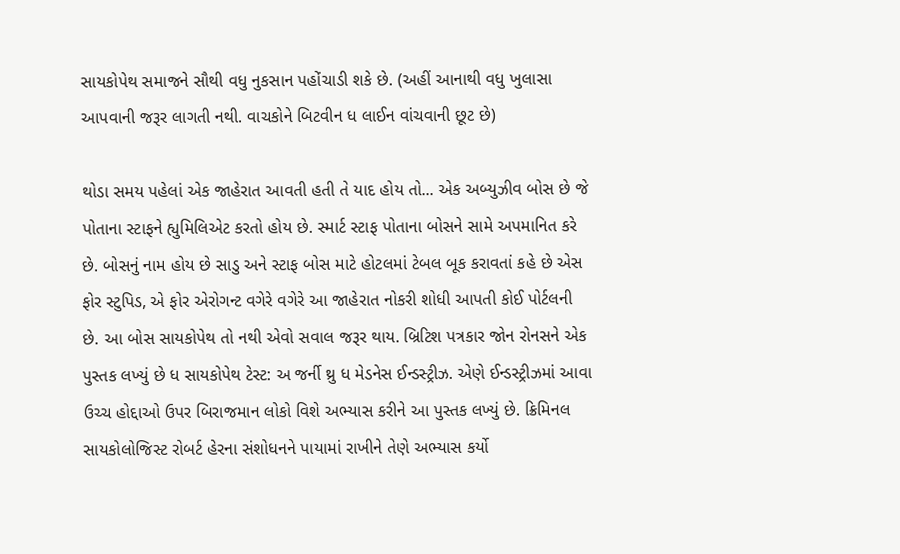સાયકોપેથ સમાજને સૌથી વધુ નુકસાન પહોંચાડી શકે છે. (અહીં આનાથી વધુ ખુલાસા આપવાની જરૂર લાગતી નથી. વાચકોને બિટવીન ધ લાઈન વાંચવાની છૂટ છે)

થોડા સમય પહેલાં એક જાહેરાત આવતી હતી તે યાદ હોય તો... એક અબ્યુઝીવ બોસ છે જે પોતાના સ્ટાફને હ્યુમિલિએટ કરતો હોય છે. સ્માર્ટ સ્ટાફ પોતાના બોસને સામે અપમાનિત કરે છે. બોસનું નામ હોય છે સાડુ અને સ્ટાફ બોસ માટે હોટલમાં ટેબલ બૂક કરાવતાં કહે છે એસ ફોર સ્ટુપિડ, એ ફોર એરોગન્ટ વગેરે વગેરે આ જાહેરાત નોકરી શોધી આપતી કોઈ પોર્ટલની છે. આ બોસ સાયકોપેથ તો નથી એવો સવાલ જરૂર થાય. બ્રિટિશ પત્રકાર જોન રોનસને એક પુસ્તક લખ્યું છે ધ સાયકોપેથ ટેસ્ટ: અ જર્ની થ્રુ ધ મેડનેસ ઈન્ડસ્ટ્રીઝ. એણે ઈન્ડસ્ટ્રીઝમાં આવા ઉચ્ચ હોદ્દાઓ ઉપર બિરાજમાન લોકો વિશે અભ્યાસ કરીને આ પુસ્તક લખ્યું છે. ક્રિમિનલ સાયકોલોજિસ્ટ રોબર્ટ હેરના સંશોધનને પાયામાં રાખીને તેણે અભ્યાસ કર્યો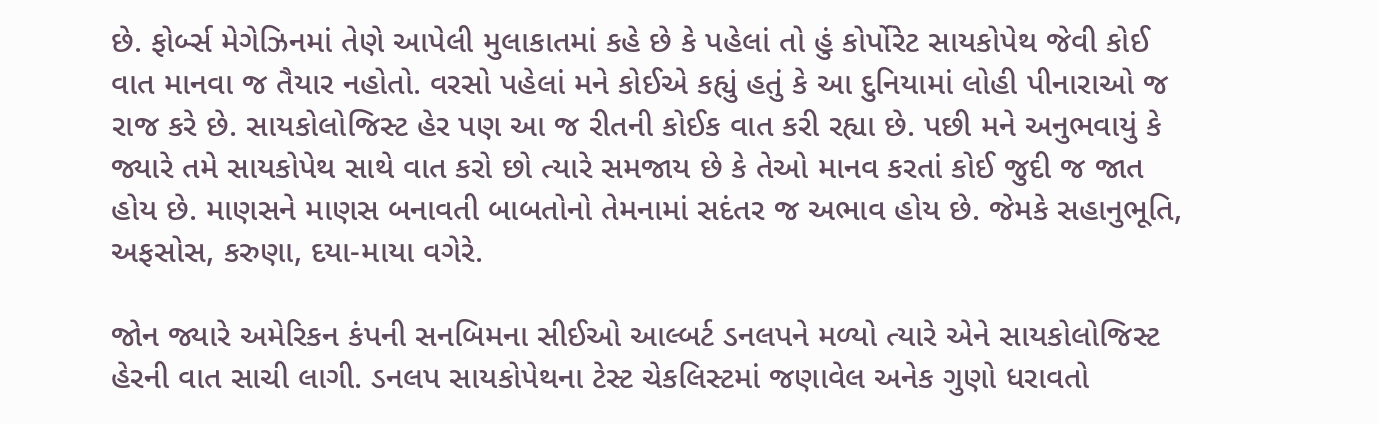છે. ફોર્બ્સ મેગેઝિનમાં તેણે આપેલી મુલાકાતમાં કહે છે કે પહેલાં તો હું કોર્પોરેટ સાયકોપેથ જેવી કોઈ વાત માનવા જ તૈયાર નહોતો. વરસો પહેલાં મને કોઈએ કહ્યું હતું કે આ દુનિયામાં લોહી પીનારાઓ જ રાજ કરે છે. સાયકોલોજિસ્ટ હેર પણ આ જ રીતની કોઈક વાત કરી રહ્યા છે. પછી મને અનુભવાયું કે જ્યારે તમે સાયકોપેથ સાથે વાત કરો છો ત્યારે સમજાય છે કે તેઓ માનવ કરતાં કોઈ જુદી જ જાત હોય છે. માણસને માણસ બનાવતી બાબતોનો તેમનામાં સદંતર જ અભાવ હોય છે. જેમકે સહાનુભૂતિ, અફસોસ, કરુણા, દયા-માયા વગેરે.

જોન જ્યારે અમેરિકન કંપની સનબિમના સીઈઓ આલ્બર્ટ ડનલપને મળ્યો ત્યારે એને સાયકોલોજિસ્ટ હેરની વાત સાચી લાગી. ડનલપ સાયકોપેથના ટેસ્ટ ચેકલિસ્ટમાં જણાવેલ અનેક ગુણો ધરાવતો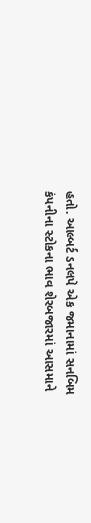હતો. આલ્બર્ટ ડનલપે એક જમાનામાં સનબિમ કંપનીના સ્ટોકના ભાવ શેરબજારમાં આસમાને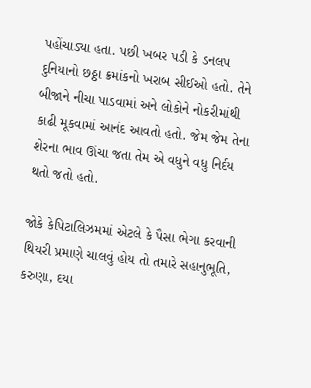પહોંચાડ્યા હતા. પછી ખબર પડી કે ડનલપ દુનિયાનો છઠ્ઠા ક્રમાંકનો ખરાબ સીઈઓ હતો. તેને બીજાને નીચા પાડવામાં અને લોકોને નોકરીમાંથી કાઢી મૂકવામાં આનંદ આવતો હતો. જેમ જેમ તેના શેરના ભાવ ઊંચા જતા તેમ એ વધુને વધુ નિર્દય થતો જતો હતો.

જોકે કેપિટાલિઝમમાં એટલે કે પૈસા ભેગા કરવાની થિયરી પ્રમાણે ચાલવું હોય તો તમારે સહાનુભૂતિ, કરુણા, દયા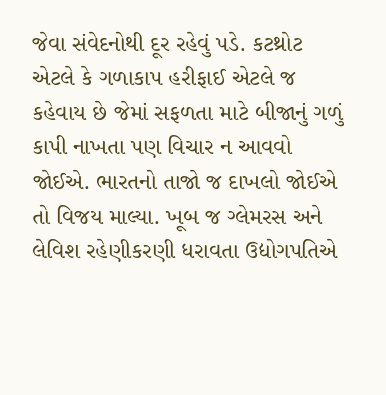જેવા સંવેદનોથી દૂર રહેવું પડે. કટથ્રોટ એટલે કે ગળાકાપ હરીફાઈ એટલે જ કહેવાય છે જેમાં સફળતા માટે બીજાનું ગળું કાપી નાખતા પણ વિચાર ન આવવો જોઈએ. ભારતનો તાજો જ દાખલો જોઈએ તો વિજય માલ્યા. ખૂબ જ ગ્લેમરસ અને લેવિશ રહેણીકરણી ધરાવતા ઉદ્યોગપતિએ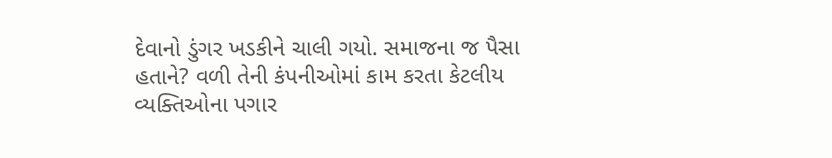દેવાનો ડુંગર ખડકીને ચાલી ગયો. સમાજના જ પૈસા હતાને? વળી તેની કંપનીઓમાં કામ કરતા કેટલીય વ્યક્તિઓના પગાર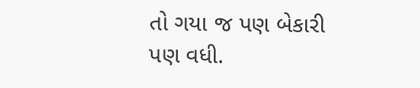તો ગયા જ પણ બેકારી પણ વધી.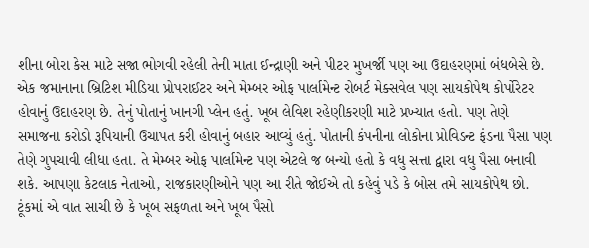શીના બોરા કેસ માટે સજા ભોગવી રહેલી તેની માતા ઈન્દ્રાણી અને પીટર મુખર્જી પણ આ ઉદાહરણમાં બંધબેસે છે. એક જમાનાના બ્રિટિશ મીડિયા પ્રોપરાઈટર અને મેમ્બર ઓફ પાર્લામેન્ટ રોબર્ટ મેક્સવેલ પણ સાયકોપેથ કોર્પોરેટર હોવાનું ઉદાહરણ છે. તેનું પોતાનું ખાનગી પ્લેન હતું. ખૂબ લેવિશ રહેણીકરણી માટે પ્રખ્યાત હતો. પણ તેણે સમાજના કરોડો રૂપિયાની ઉચાપત કરી હોવાનું બહાર આવ્યું હતું. પોતાની કંપનીના લોકોના પ્રોવિડન્ટ ફંડના પૈસા પણ તેણે ગુપચાવી લીધા હતા. તે મેમ્બર ઓફ પાર્લામેન્ટ પણ એટલે જ બન્યો હતો કે વધુ સત્તા દ્વારા વધુ પૈસા બનાવી શકે. આપણા કેટલાક નેતાઓ, રાજકારણીઓને પણ આ રીતે જોઈએ તો કહેવું પડે કે બોસ તમે સાયકોપેથ છો. ટૂંકમાં એ વાત સાચી છે કે ખૂબ સફળતા અને ખૂબ પૈસો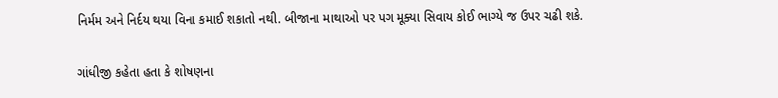નિર્મમ અને નિર્દય થયા વિના કમાઈ શકાતો નથી. બીજાના માથાઓ પર પગ મૂક્યા સિવાય કોઈ ભાગ્યે જ ઉપર ચઢી શકે.

ગાંધીજી કહેતા હતા કે શોષણના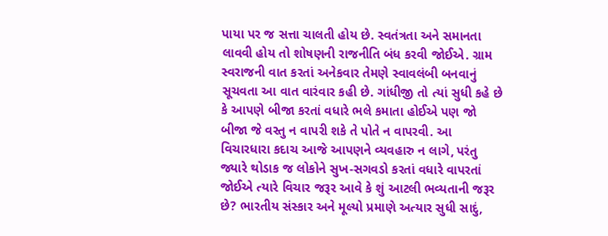પાયા પર જ સત્તા ચાલતી હોય છે. સ્વતંત્રતા અને સમાનતા લાવવી હોય તો શોષણની રાજનીતિ બંધ કરવી જોઈએ. ગ્રામ સ્વરાજની વાત કરતાં અનેકવાર તેમણે સ્વાવલંબી બનવાનું સૂચવતા આ વાત વારંવાર કહી છે. ગાંધીજી તો ત્યાં સુધી કહે છે કે આપણે બીજા કરતાં વધારે ભલે કમાતા હોઈએ પણ જો બીજા જે વસ્તુ ન વાપરી શકે તે પોતે ન વાપરવી. આ વિચારધારા કદાચ આજે આપણને વ્યવહારુ ન લાગે, પરંતુ જ્યારે થોડાક જ લોકોને સુખ-સગવડો કરતાં વધારે વાપરતાં જોઈએ ત્યારે વિચાર જરૂર આવે કે શું આટલી ભવ્યતાની જરૂર છે? ભારતીય સંસ્કાર અને મૂલ્યો પ્રમાણે અત્યાર સુધી સાદું,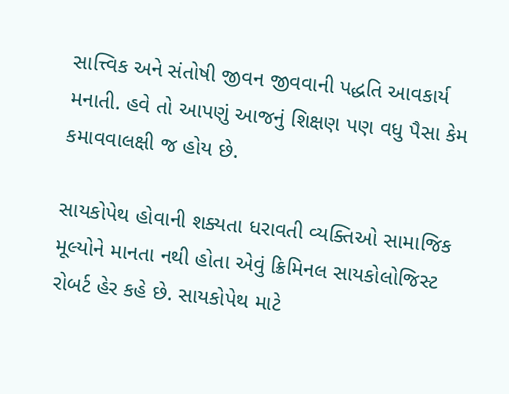સાત્ત્વિક અને સંતોષી જીવન જીવવાની પદ્ધતિ આવકાર્ય મનાતી. હવે તો આપણું આજનું શિક્ષણ પણ વધુ પૈસા કેમ કમાવવાલક્ષી જ હોય છે.

સાયકોપેથ હોવાની શક્યતા ધરાવતી વ્યક્તિઓ સામાજિક મૂલ્યોને માનતા નથી હોતા એવું ક્રિમિનલ સાયકોલોજિસ્ટ રોબર્ટ હેર કહે છે. સાયકોપેથ માટે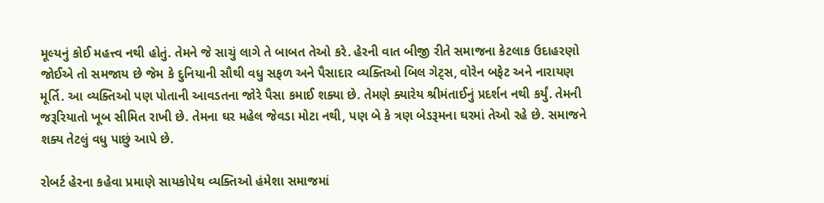મૂલ્યનું કોઈ મહત્ત્વ નથી હોતું. તેમને જે સાચું લાગે તે બાબત તેઓ કરે. હેરની વાત બીજી રીતે સમાજના કેટલાક ઉદાહરણો જોઈએ તો સમજાય છે જેમ કે દુનિયાની સૌથી વધુ સફળ અને પૈસાદાર વ્યક્તિઓ બિલ ગેટ્સ, વોરેન બફેટ અને નારાયણ મૂર્તિ. આ વ્યક્તિઓ પણ પોતાની આવડતના જોરે પૈસા કમાઈ શક્યા છે. તેમણે ક્યારેય શ્રીમંતાઈનું પ્રદર્શન નથી કર્યું. તેમની જરૂરિયાતો ખૂબ સીમિત રાખી છે. તેમના ઘર મહેલ જેવડા મોટા નથી, પણ બે કે ત્રણ બેડરૂમના ઘરમાં તેઓ રહે છે. સમાજને શક્ય તેટલું વધુ પાછું આપે છે.

રોબર્ટ હેરના કહેવા પ્રમાણે સાયકોપેથ વ્યક્તિઓ હંમેશા સમાજમાં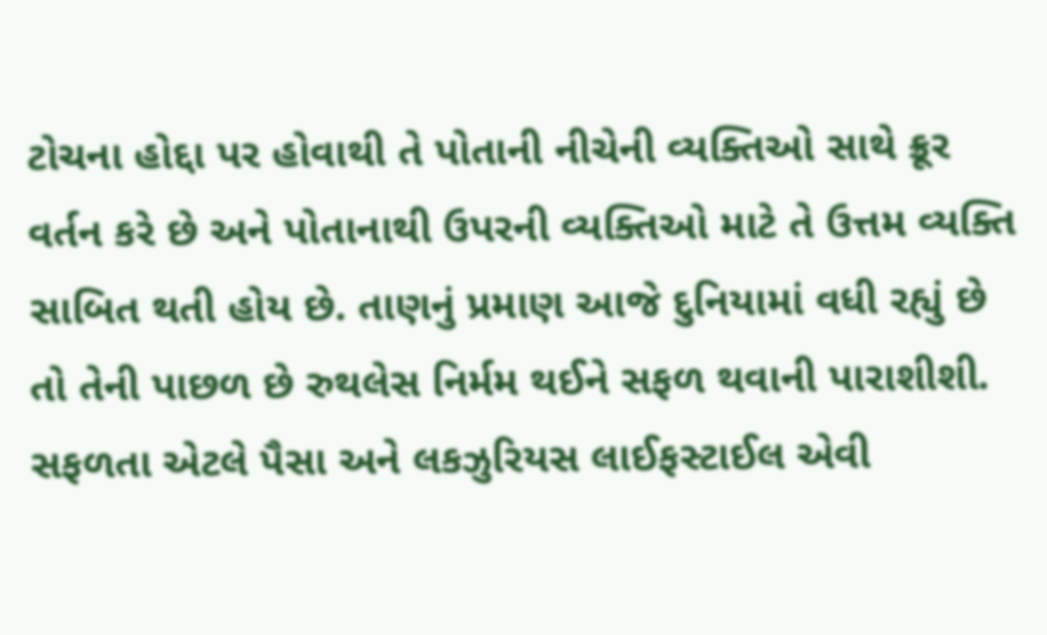ટોચના હોદ્દા પર હોવાથી તે પોતાની નીચેની વ્યક્તિઓ સાથે ક્રૂર વર્તન કરે છે અને પોતાનાથી ઉપરની વ્યક્તિઓ માટે તે ઉત્તમ વ્યક્તિ સાબિત થતી હોય છે. તાણનું પ્રમાણ આજે દુનિયામાં વધી રહ્યું છે તો તેની પાછળ છે રુથલેસ નિર્મમ થઈને સફળ થવાની પારાશીશી. સફળતા એટલે પૈસા અને લકઝુરિયસ લાઈફસ્ટાઈલ એવી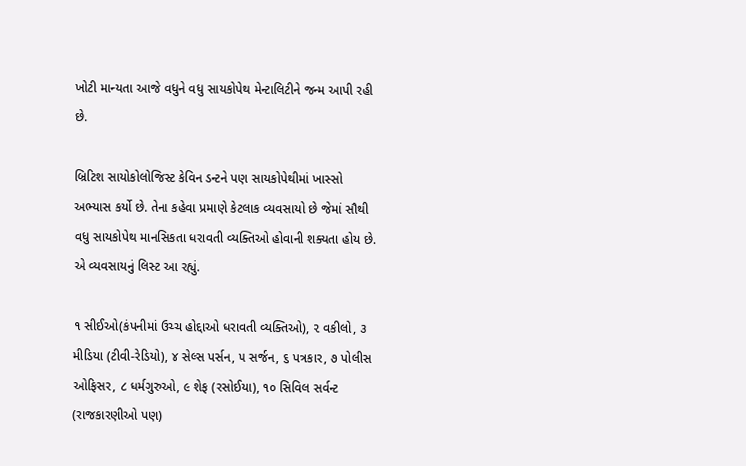ખોટી માન્યતા આજે વધુને વધુ સાયકોપેથ મેન્ટાલિટીને જન્મ આપી રહી છે.

બ્રિટિશ સાયોકોલોજિસ્ટ કેવિન ડન્ટને પણ સાયકોપેથીમાં ખાસ્સો અભ્યાસ કર્યો છે. તેના કહેવા પ્રમાણે કેટલાક વ્યવસાયો છે જેમાં સૌથી વધુ સાયકોપેથ માનસિકતા ધરાવતી વ્યક્તિઓ હોવાની શક્યતા હોય છે. એ વ્યવસાયનું લિસ્ટ આ રહ્યું.

૧ સીઈઓ(કંપનીમાં ઉચ્ચ હોદ્દાઓ ધરાવતી વ્યક્તિઓ), ૨ વકીલો, ૩ મીડિયા (ટીવી-રેડિયો), ૪ સેલ્સ પર્સન, ૫ સર્જન, ૬ પત્રકાર, ૭ પોલીસ ઓફિસર, ૮ ધર્મગુરુઓ, ૯ શેફ (રસોઈયા), ૧૦ સિવિલ સર્વન્ટ (રાજકારણીઓ પણ)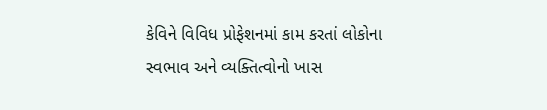કેવિને વિવિધ પ્રોફેશનમાં કામ કરતાં લોકોના સ્વભાવ અને વ્યક્તિત્વોનો ખાસ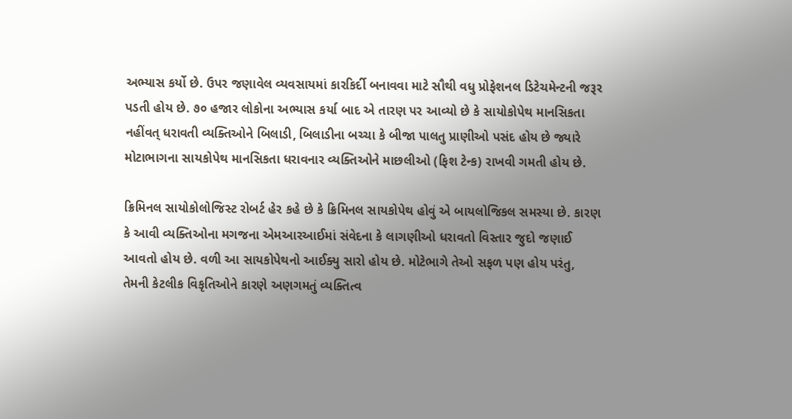અભ્યાસ કર્યો છે. ઉપર જણાવેલ વ્યવસાયમાં કારકિર્દી બનાવવા માટે સૌથી વધુ પ્રોફેશનલ ડિટેચમેન્ટની જરૂર પડતી હોય છે. ૭૦ હજાર લોકોના અભ્યાસ કર્યા બાદ એ તારણ પર આવ્યો છે કે સાયોકોપેથ માનસિકતા નહીંવત્ ધરાવતી વ્યક્તિઓને બિલાડી, બિલાડીના બચ્ચા કે બીજા પાલતુ પ્રાણીઓ પસંદ હોય છે જ્યારે મોટાભાગના સાયકોપેથ માનસિકતા ધરાવનાર વ્યક્તિઓને માછલીઓ (ફિશ ટેન્ક) રાખવી ગમતી હોય છે.

ક્રિમિનલ સાયોકોલોજિસ્ટ રોબર્ટ હેર કહે છે કે ક્રિમિનલ સાયકોપેથ હોવું એ બાયલોજિકલ સમસ્યા છે. કારણ કે આવી વ્યક્તિઓના મગજના એમઆરઆઈમાં સંવેદના કે લાગણીઓ ધરાવતો વિસ્તાર જુદો જણાઈ આવતો હોય છે. વળી આ સાયકોપેથનો આઈક્યુ સારો હોય છે. મોટેભાગે તેઓ સફળ પણ હોય પરંતુ, તેમની કેટલીક વિકૃતિઓને કારણે અણગમતું વ્યક્તિત્વ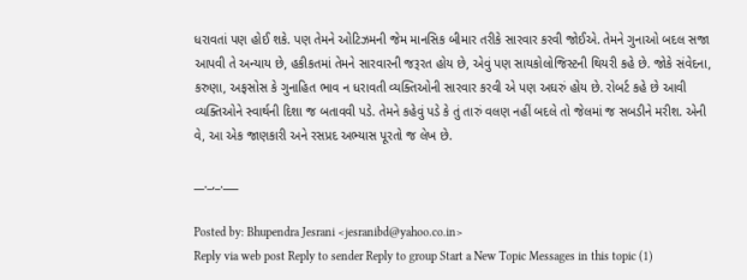ધરાવતાં પણ હોઈ શકે. પણ તેમને ઓટિઝમની જેમ માનસિક બીમાર તરીકે સારવાર કરવી જોઈએ. તેમને ગુનાઓ બદલ સજા આપવી તે અન્યાય છે, હકીકતમાં તેમને સારવારની જરૂરત હોય છે, એવું પણ સાયકોલોજિસ્ટની થિયરી કહે છે. જોકે સંવેદના, કરુણા, અફસોસ કે ગુનાહિત ભાવ ન ધરાવતી વ્યક્તિઓની સારવાર કરવી એ પણ અઘરું હોય છે. રોબર્ટ કહે છે આવી વ્યક્તિઓને સ્વાર્થની દિશા જ બતાવવી પડે. તેમને કહેવું પડે કે તું તારું વલણ નહીં બદલે તો જેલમાં જ સબડીને મરીશ. એની વે, આ એક જાણકારી અને રસપ્રદ અભ્યાસ પૂરતો જ લેખ છે.

__._,_.___

Posted by: Bhupendra Jesrani <jesranibd@yahoo.co.in>
Reply via web post Reply to sender Reply to group Start a New Topic Messages in this topic (1)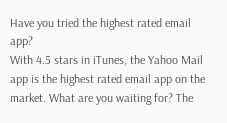Have you tried the highest rated email app?
With 4.5 stars in iTunes, the Yahoo Mail app is the highest rated email app on the market. What are you waiting for? The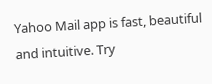Yahoo Mail app is fast, beautiful and intuitive. Try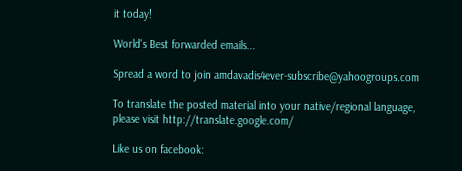it today!

World's Best forwarded emails...

Spread a word to join amdavadis4ever-subscribe@yahoogroups.com

To translate the posted material into your native/regional language,
please visit http://translate.google.com/

Like us on facebook: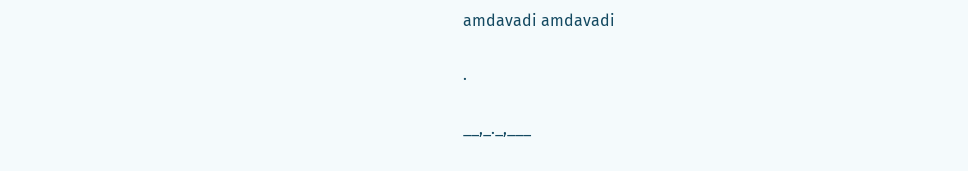amdavadi amdavadi

.

__,_._,___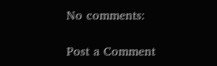No comments:

Post a Comment